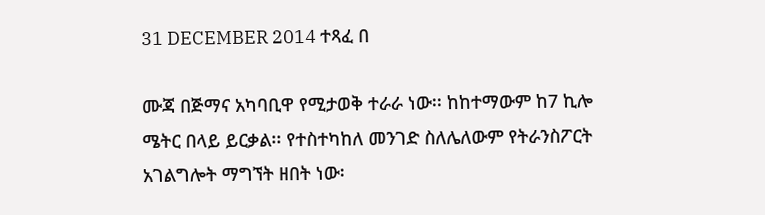31 DECEMBER 2014 ተጻፈ በ

ሙጃ በጅማና አካባቢዋ የሚታወቅ ተራራ ነው፡፡ ከከተማውም ከ7 ኪሎ ሜትር በላይ ይርቃል፡፡ የተስተካከለ መንገድ ስለሌለውም የትራንስፖርት አገልግሎት ማግኘት ዘበት ነው፡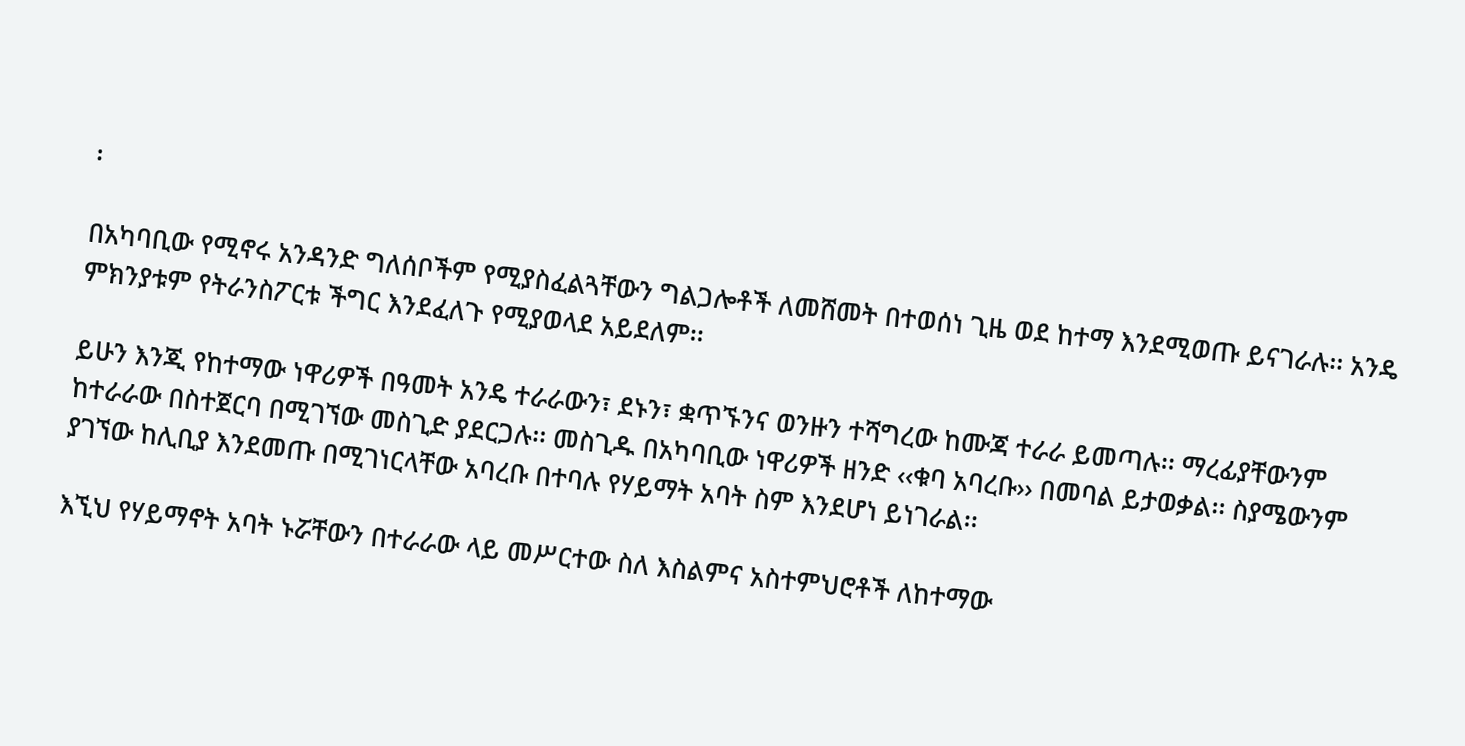፡

በአካባቢው የሚኖሩ አንዳንድ ግለሰቦችም የሚያስፈልጓቸውን ግልጋሎቶች ለመሸመት በተወሰነ ጊዜ ወደ ከተማ እንደሚወጡ ይናገራሉ፡፡ አንዴ ምክንያቱም የትራንስፖርቱ ችግር እንደፈለጉ የሚያወላደ አይደለም፡፡

ይሁን እንጂ የከተማው ነዋሪዎች በዓመት አንዴ ተራራውን፣ ደኑን፣ ቋጥኙንና ወንዙን ተሻግረው ከሙጃ ተራራ ይመጣሉ፡፡ ማረፊያቸውንም ከተራራው በስተጀርባ በሚገኘው መስጊድ ያደርጋሉ፡፡ መስጊዱ በአካባቢው ነዋሪዎች ዘንድ ‹‹ቁባ አባረቡ›› በመባል ይታወቃል፡፡ ስያሜውንም ያገኘው ከሊቢያ እንደመጡ በሚገነርላቸው አባረቡ በተባሉ የሃይማት አባት ስም እንደሆነ ይነገራል፡፡

እኚህ የሃይማኖት አባት ኑሯቸውን በተራራው ላይ መሥርተው ስለ እስልምና አስተምህሮቶች ለከተማው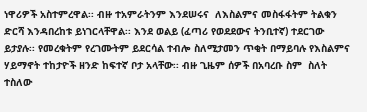ነዋሪዎች አስተምረዋል፡፡ ብዙ ተአምራትንም እንደሠሩና  ለእስልምና መስፋፋትም ትልቁን ድርሻ እንዳበረከቱ ይነገርላቸዋል፡፡ እንደ ወልይ (ፈጣሪ የወደደውና ትንቢተኛ) ተደርገው ይታያሉ፡፡ የመረቁትም የረገሙትም ይደርሳል ተብሎ ስለሚታመን ጥቂት በማይባሉ የእስልምና ሃይማኖት ተከታዮች ዘንድ ከፍተኛ ቦታ አላቸው፡፡ ብዙ ጊዜም ሰዎች በአባረቡ ስም  ስለት ተስለው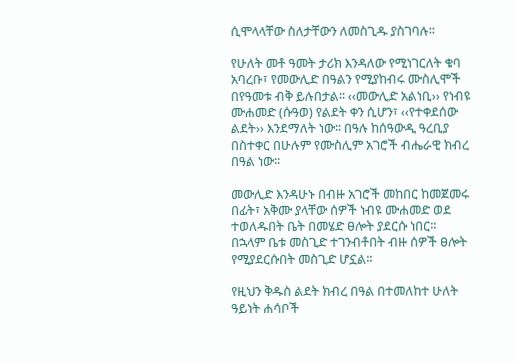ሲሞላላቸው ስለታቸውን ለመስጊዱ ያስገባሉ፡፡

የሁለት መቶ ዓመት ታሪክ እንዳለው የሚነገርለት ቁባ አባረቡ፣ የመውሊድ በዓልን የሚያከብሩ ሙስሊሞች በየዓመቱ ብቅ ይሉበታል፡፡ ‹‹መውሊድ አልነቢ›› የነብዩ ሙሐመድ (ሱዓወ) የልደት ቀን ሲሆን፣ ‹‹የተቀደሰው ልደት›› እንደማለት ነው፡፡ በዓሉ ከሰዓውዲ ዓረቢያ በስተቀር በሁሉም የሙስሊም አገሮች ብሔራዊ ክብረ በዓል ነው፡፡

መውሊድ እንዳሁኑ በብዙ አገሮች መከበር ከመጀመሩ በፊት፣ አቅሙ ያላቸው ሰዎች ነብዩ ሙሐመድ ወደ ተወለዱበት ቤት በመሄድ ፀሎት ያደርሱ ነበር፡፡ በኋላም ቤቱ መስጊድ ተገንብቶበት ብዙ ሰዎች ፀሎት የሚያደርሱበት መስጊድ ሆኗል፡፡

የዚህን ቅዱስ ልደት ክብረ በዓል በተመለከተ ሁለት ዓይነት ሐሳቦች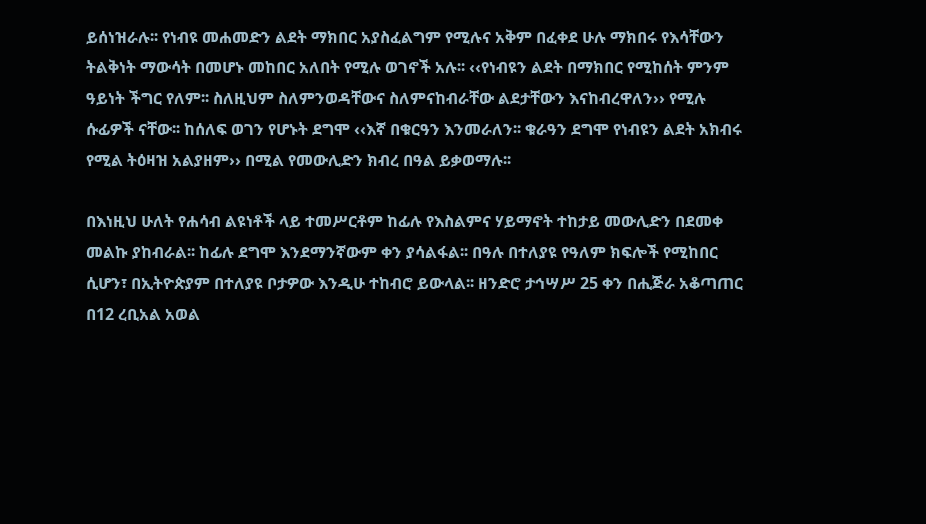ይሰነዝራሉ፡፡ የነብዩ መሐመድን ልደት ማክበር አያስፈልግም የሚሉና አቅም በፈቀደ ሁሉ ማክበሩ የእሳቸውን ትልቅነት ማውሳት በመሆኑ መከበር አለበት የሚሉ ወገኖች አሉ፡፡ ‹‹የነብዩን ልደት በማክበር የሚከሰት ምንም ዓይነት ችግር የለም፡፡ ስለዚህም ስለምንወዳቸውና ስለምናከብራቸው ልደታቸውን እናከብረዋለን›› የሚሉ ሱፊዎች ናቸው፡፡ ከሰለፍ ወገን የሆኑት ደግሞ ‹‹እኛ በቁርዓን እንመራለን፡፡ ቁራዓን ደግሞ የነብዩን ልደት አክብሩ የሚል ትዕዛዝ አልያዘም›› በሚል የመውሊድን ክብረ በዓል ይቃወማሉ፡፡

በእነዚህ ሁለት የሐሳብ ልዩነቶች ላይ ተመሥርቶም ከፊሉ የእስልምና ሃይማኖት ተከታይ መውሊድን በደመቀ መልኩ ያከብራል፡፡ ከፊሉ ደግሞ እንደማንኛውም ቀን ያሳልፋል፡፡ በዓሉ በተለያዩ የዓለም ክፍሎች የሚከበር ሲሆን፣ በኢትዮጵያም በተለያዩ ቦታዎው እንዲሁ ተከብሮ ይውላል፡፡ ዘንድሮ ታኅሣሥ 25 ቀን በሒጅራ አቆጣጠር በ12 ረቢአል አወል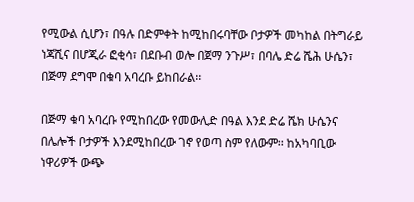የሚውል ሲሆን፣ በዓሉ በድምቀት ከሚከበሩባቸው ቦታዎች መካከል በትግራይ ነጃሺና በሆጂራ ፎቂሳ፣ በደቡብ ወሎ በጀማ ንጉሥ፣ በባሌ ድሬ ሼሕ ሁሴን፣ በጅማ ደግሞ በቁባ አባረቡ ይከበራል፡፡

በጅማ ቁባ አባረቡ የሚከበረው የመውሊድ በዓል እንደ ድሬ ሼክ ሁሴንና በሌሎች ቦታዎች እንደሚከበረው ገኖ የወጣ ስም የለውም፡፡ ከአካባቢው ነዋሪዎች ውጭ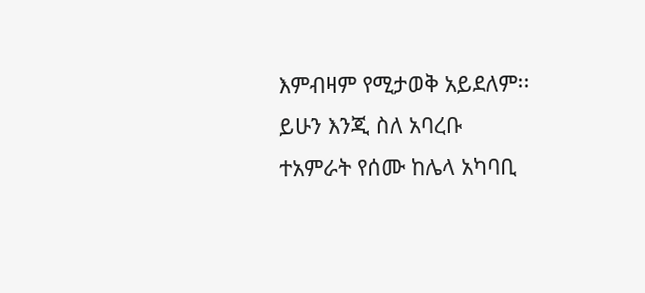እምብዛም የሚታወቅ አይደለም፡፡ ይሁን እንጂ ስለ አባረቡ ተአምራት የሰሙ ከሌላ አካባቢ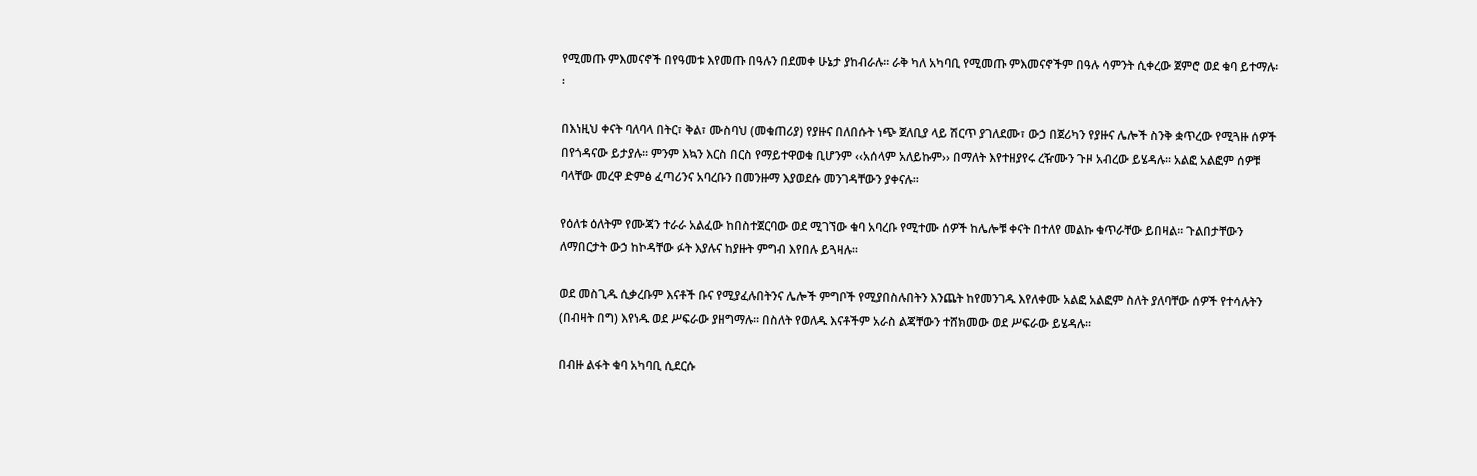የሚመጡ ምእመናኖች በየዓመቱ እየመጡ በዓሉን በደመቀ ሁኔታ ያከብራሉ፡፡ ራቅ ካለ አካባቢ የሚመጡ ምእመናኖችም በዓሉ ሳምንት ሲቀረው ጀምሮ ወደ ቁባ ይተማሉ፡፡

በእነዚህ ቀናት ባለባላ በትር፣ ቅል፣ ሙስባህ (መቁጠሪያ) የያዙና በለበሱት ነጭ ጀለቢያ ላይ ሽርጥ ያገለደሙ፣ ውኃ በጀሪካን የያዙና ሌሎች ስንቅ ቋጥረው የሚጓዙ ሰዎች በየጎዳናው ይታያሉ፡፡ ምንም እኳን እርስ በርስ የማይተዋወቁ ቢሆንም ‹‹አሰላም አለይኩም›› በማለት እየተዘያየሩ ረዥሙን ጉዞ አብረው ይሄዳሉ፡፡ አልፎ አልፎም ሰዎቹ ባላቸው መረዋ ድምፅ ፈጣሪንና አባረቡን በመንዙማ እያወደሱ መንገዳቸውን ያቀናሉ፡፡

የዕለቱ ዕለትም የሙጃን ተራራ አልፈው ከበስተጀርባው ወደ ሚገኘው ቁባ አባረቡ የሚተሙ ሰዎች ከሌሎቹ ቀናት በተለየ መልኩ ቁጥራቸው ይበዛል፡፡ ጉልበታቸውን ለማበርታት ውኃ ከኮዳቸው ፉት እያሉና ከያዙት ምግብ እየበሉ ይጓዛሉ፡፡

ወደ መስጊዱ ሲቃረቡም እናቶች ቡና የሚያፈሉበትንና ሌሎች ምግቦች የሚያበስሉበትን እንጨት ከየመንገዱ እየለቀሙ አልፎ አልፎም ስለት ያለባቸው ሰዎች የተሳሉትን (በብዛት በግ) እየነዱ ወደ ሥፍራው ያዘግማሉ፡፡ በስለት የወለዱ እናቶችም አራስ ልጃቸውን ተሸክመው ወደ ሥፍራው ይሄዳሉ፡፡

በብዙ ልፋት ቁባ አካባቢ ሲደርሱ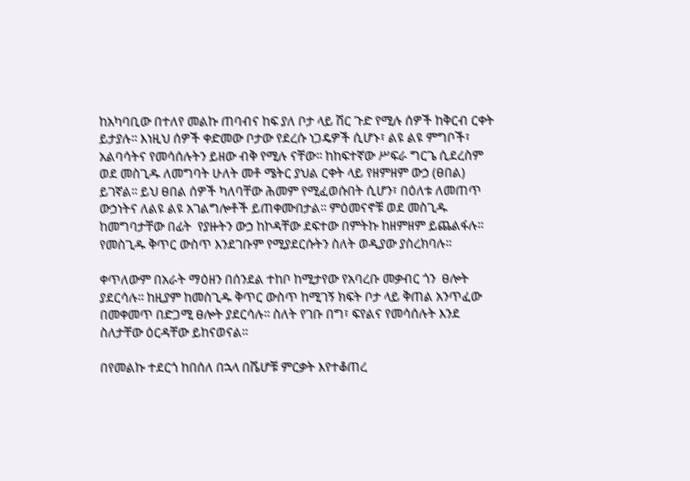ከአካባቢው በተለየ መልኩ ጠባብና ከፍ ያለ ቦታ ላይ ሽር ጉድ የሚሉ ሰዎች ከቅርብ ርቀት ይታያሉ፡፡ እነዚህ ሰዎች ቀድመው ቦታው የደረሱ ነጋዴዎች ሲሆኑ፣ ልዩ ልዩ ምግቦች፣ አልባሳትና የመሳሰሉትን ይዘው ብቅ የሚሉ ናቸው፡፡ ከከፍተኛው ሥፍራ ግርጌ ሲደረስም ወደ መስጊዱ ለመግባት ሁለት መቶ ሜትር ያህል ርቀት ላይ የዘምዘም ውኃ (ፀበል) ይገኛል፡፡ ይህ ፀበል ሰዎች ካለባቸው ሕመም የሚፈወሱበት ሲሆን፣ በዕለቱ ለመጠጥ ውኃነትና ለልዩ ልዩ አገልግሎቶች ይጠቀሙበታል፡፡ ምዕመናኖቹ ወደ መስጊዱ ከመግባታቸው በፊት  የያዙትን ውኃ ከኮዳቸው ደፍተው በምትኩ ከዘምዘም ይጨልፋሉ፡፡ የመስጊዱ ቅጥር ውስጥ እንደገቡም የሚያደርሱትን ስለት ወዲያው ያስረክባሉ፡፡

ቀጥለውም በአራት ማዕዘን በሰንደል ተከቦ ከሚታየው የአባረቡ መቃብር ጎን  ፀሎት ያደርሳሉ፡፡ ከዚያም ከመስጊዱ ቅጥር ውስጥ ከሚገኝ ክፍት ቦታ ላይ ቅጠል አንጥፈው በመቀመጥ በድጋሚ ፀሎት ያደርሳሉ፡፡ ስለት የገቡ በግ፣ ፍየልና የመሳሰሉት እንደ ስለታቸው ዕርዳቸው ይከናወናል፡፡

በየመልኩ ተደርጎ ከበሰለ በኋላ በሼሆቹ ምርቃት እየተቆጠረ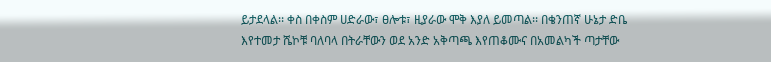ይታደላል፡፡ ቀስ በቀስም ሀድራው፣ ፀሎቱ፣ ዚያራው ሞቅ እያለ ይመጣል፡፡ በቄንጠኛ ሁኔታ ድቤ እየተመታ ሼኮቹ ባለባላ በትራቸውን ወደ አንድ አቅጣጫ እየጠቆሙና በአመልካች ጣታቸው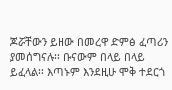ጆሯቸውን ይዘው በመረዋ ድምፅ ፈጣሪን ያመሰግናሉ፡፡ ቡናውም በላይ በላይ ይፈላል፡፡ እጣኑም እንደዚሁ ሞቅ ተደርጎ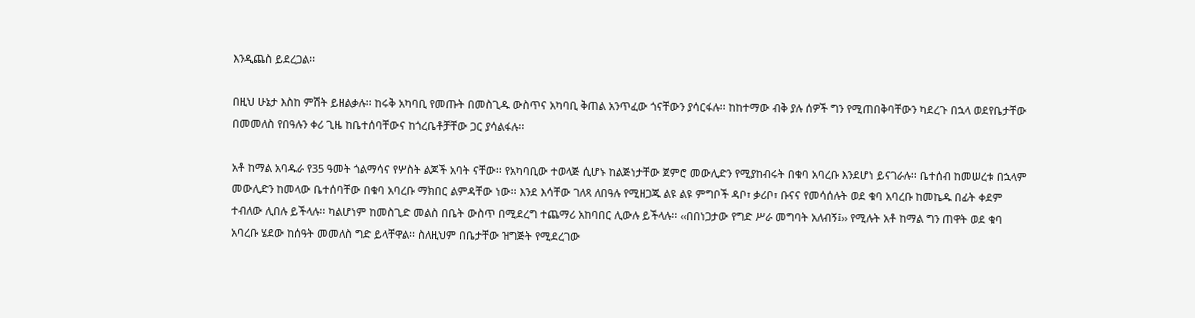እንዲጨስ ይደረጋል፡፡

በዚህ ሁኔታ እስከ ምሽት ይዘልቃሉ፡፡ ከሩቅ አካባቢ የመጡት በመስጊዱ ውስጥና አካባቢ ቅጠል አንጥፈው ጎናቸውን ያሳርፋሉ፡፡ ከከተማው ብቅ ያሉ ሰዎች ግን የሚጠበቅባቸውን ካደረጉ በኋላ ወደየቤታቸው በመመለስ የበዓሉን ቀሪ ጊዜ ከቤተሰባቸውና ከጎረቤቶቻቸው ጋር ያሳልፋሉ፡፡

አቶ ከማል አባዱራ የ35 ዓመት ጎልማሳና የሦስት ልጆች አባት ናቸው፡፡ የአካባቢው ተወላጅ ሲሆኑ ከልጅነታቸው ጀምሮ መውሊድን የሚያከብሩት በቁባ አባረቡ እንደሆነ ይናገራሉ፡፡ ቤተሰብ ከመሠረቱ በኋላም መውሊድን ከመላው ቤተሰባቸው በቁባ አባረቡ ማክበር ልምዳቸው ነው፡፡ እንደ እሳቸው ገለጻ ለበዓሉ የሚዘጋጁ ልዩ ልዩ ምግቦች ዳቦ፣ ቃሪቦ፣ ቡናና የመሳሰሉት ወደ ቁባ አባረቡ ከመኬዱ በፊት ቀደም ተብለው ሊበሉ ይችላሉ፡፡ ካልሆነም ከመስጊድ መልስ በቤት ውስጥ በሚደረግ ተጨማሪ አከባበር ሊውሉ ይችላሉ፡፡ ‹‹በበነጋታው የግድ ሥራ መግባት አለብኝ፤›› የሚሉት አቶ ከማል ግን ጠዋት ወደ ቁባ አባረቡ ሄደው ከሰዓት መመለስ ግድ ይላቸዋል፡፡ ስለዚህም በቤታቸው ዝግጅት የሚደረገው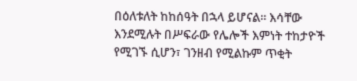በዕለቱለት ከከሰዓት በኋላ ይሆናል፡፡ እሳቸው እንደሚሉት በሥፍራው የሌሎች እምነት ተከታዮች የሚገኙ ሲሆን፣ ገንዘብ የሚልኩም ጥቂት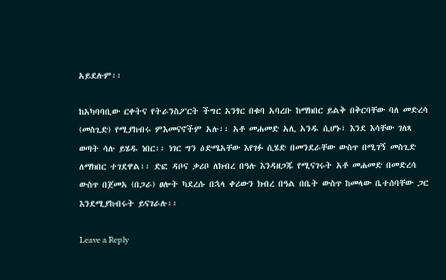አይደሉም፡፡

ከአካባባቢው ርቀትና የትራንስፖርት ችግር አንፃር በቁባ አባረቡ ከማክበር ይልቅ በቅርባቸው ባለ መድረሳ (መስጊድ) የሚያከብሩ ምእመናኖችም አሉ፡፡ አቶ መሐመድ አሊ አንዱ ሲሆኑ፣ እንደ እሳቸው ገለጻ ወጣት ሳሉ ይሄዱ ነበር፡፡ ነገር ግን ዕድሜአቸው እየገፉ ሲሄድ በመንደራቸው ውስጥ በሚገኝ መስጊድ ለማክበር ተገደዋል፡፡ ድፎ ዳቦና ቃሪቦ ለክብረ በዓሉ እንዳዘጋጁ የሚናገሩት አቶ መሐመድ በመድረሳ ውስጥ በጀመአ (በጋራ) ፀሎት ካደረሱ በኋላ ቀሪውን ክብረ በዓል በቤት ውስጥ ከመላው ቤተሰባቸው ጋር እንደሚያከብሩት ይናገራሉ፡፡

Leave a Reply